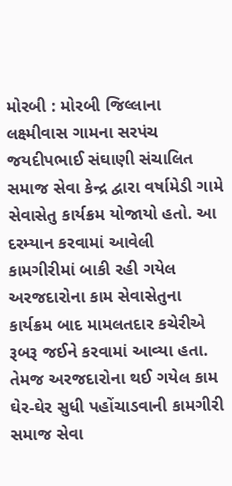મોરબી : મોરબી જિલ્લાના લક્ષ્મીવાસ ગામના સરપંચ જયદીપભાઈ સંઘાણી સંચાલિત સમાજ સેવા કેન્દ્ર દ્વારા વર્ષામેડી ગામે સેવાસેતુ કાર્યક્રમ યોજાયો હતો. આ દરમ્યાન કરવામાં આવેલી કામગીરીમાં બાકી રહી ગયેલ અરજદારોના કામ સેવાસેતુના કાર્યક્રમ બાદ મામલતદાર કચેરીએ રૂબરૂ જઈને કરવામાં આવ્યા હતા. તેમજ અરજદારોના થઈ ગયેલ કામ ઘેર-ઘેર સુધી પહોંચાડવાની કામગીરી સમાજ સેવા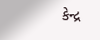કેન્દ્ર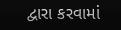દ્વારા કરવામાં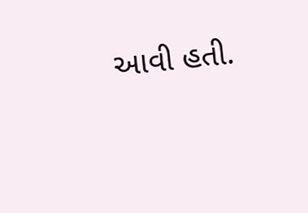આવી હતી.